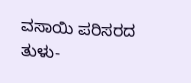ವಸಾಯಿ ಪರಿಸರದ ತುಳು-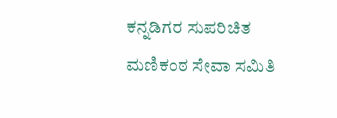ಕನ್ನಡಿಗರ ಸುಪರಿಚಿತ ಮಣಿಕಂಠ ಸೇವಾ ಸಮಿತಿ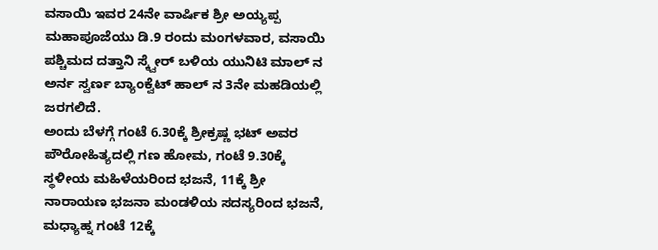ವಸಾಯಿ ಇವರ 24ನೇ ವಾರ್ಷಿಕ ಶ್ರೀ ಅಯ್ಯಪ್ಪ ಮಹಾಪೂಜೆಯು ಡಿ.9 ರಂದು ಮಂಗಳವಾರ, ವಸಾಯಿ ಪಶ್ಚಿಮದ ದತ್ತಾನಿ ಸ್ಕ್ವೇರ್ ಬಳಿಯ ಯುನಿಟಿ ಮಾಲ್ ನ ಅರ್ನ ಸ್ವರ್ಣ ಬ್ಯಾಂಕ್ವೆಟ್ ಹಾಲ್ ನ 3ನೇ ಮಹಡಿಯಲ್ಲಿ ಜರಗಲಿದೆ.
ಅಂದು ಬೆಳಗ್ಗೆ ಗಂಟೆ 6.30ಕ್ಕೆ ಶ್ರೀಕ್ರಷ್ಣ ಭಟ್ ಅವರ ಪೌರೋಹಿತ್ಯದಲ್ಲಿ ಗಣ ಹೋಮ, ಗಂಟೆ 9.30ಕ್ಕೆ ಸ್ಥಳೀಯ ಮಹಿಳೆಯರಿಂದ ಭಜನೆ, 11ಕ್ಕೆ ಶ್ರೀ ನಾರಾಯಣ ಭಜನಾ ಮಂಡಳಿಯ ಸದಸ್ಯರಿಂದ ಭಜನೆ, ಮಧ್ಯಾಹ್ನ ಗಂಟೆ 12ಕ್ಕೆ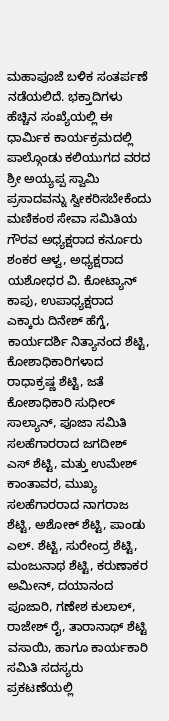ಮಹಾಪೂಜೆ ಬಳಿಕ ಸಂತರ್ಪಣೆ ನಡೆಯಲಿದೆ. ಭಕ್ತಾದಿಗಳು ಹೆಚ್ಚಿನ ಸಂಖ್ಯೆಯಲ್ಲಿ ಈ ಧಾರ್ಮಿಕ ಕಾರ್ಯಕ್ರಮದಲ್ಲಿ ಪಾಲ್ಗೊಂಡು ಕಲಿಯುಗದ ವರದ ಶ್ರೀ ಅಯ್ಯಪ್ಪ ಸ್ವಾಮಿ ಪ್ರಸಾದವನ್ನು ಸ್ವೀಕರಿಸಬೇಕೆಂದು ಮಣಿಕಂಠ ಸೇವಾ ಸಮಿತಿಯ ಗೌರವ ಅಧ್ಯಕ್ಷರಾದ ಕರ್ನೂರು ಶಂಕರ ಆಳ್ವ, ಅಧ್ಯಕ್ಷರಾದ ಯಶೋಧರ ವಿ. ಕೋಟ್ಯಾನ್ ಕಾಪು, ಉಪಾಧ್ಯಕ್ಷರಾದ ಎಕ್ಕಾರು ದಿನೇಶ್ ಹೆಗ್ಡೆ, ಕಾರ್ಯದರ್ಶಿ ನಿತ್ಯಾನಂದ ಶೆಟ್ಟಿ, ಕೋಶಾಧಿಕಾರಿಗಳಾದ ರಾಧಾಕ್ರಷ್ಣ ಶೆಟ್ಟಿ, ಜತೆ ಕೋಶಾಧಿಕಾರಿ ಸುಧೀರ್ ಸಾಲ್ಯಾನ್, ಪೂಜಾ ಸಮಿತಿ ಸಲಹೆಗಾರರಾದ ಜಗದೀಶ್ ಎಸ್ ಶೆಟ್ಟಿ, ಮತ್ತು ಉಮೇಶ್ ಕಾಂತಾವರ, ಮುಖ್ಯ ಸಲಹೆಗಾರರಾದ ನಾಗರಾಜ ಶೆಟ್ಟಿ, ಅಶೋಕ್ ಶೆಟ್ಟಿ, ಪಾಂಡು ಎಲ್. ಶೆಟ್ಟಿ, ಸುರೇಂದ್ರ ಶೆಟ್ಟಿ, ಮಂಜುನಾಥ ಶೆಟ್ಟಿ, ಕರುಣಾಕರ ಅಮೀನ್, ದಯಾನಂದ ಪೂಜಾರಿ, ಗಣೇಶ ಕುಲಾಲ್, ರಾಜೇಶ್ ರೈ, ತಾರಾನಾಥ್ ಶೆಟ್ಟಿ ವಸಾಯಿ, ಹಾಗೂ ಕಾರ್ಯಕಾರಿ ಸಮಿತಿ ಸದಸ್ಯರು ಪ್ರಕಟಣೆಯಲ್ಲಿ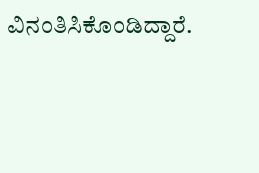ವಿನಂತಿಸಿಕೊಂಡಿದ್ದಾರೆ.